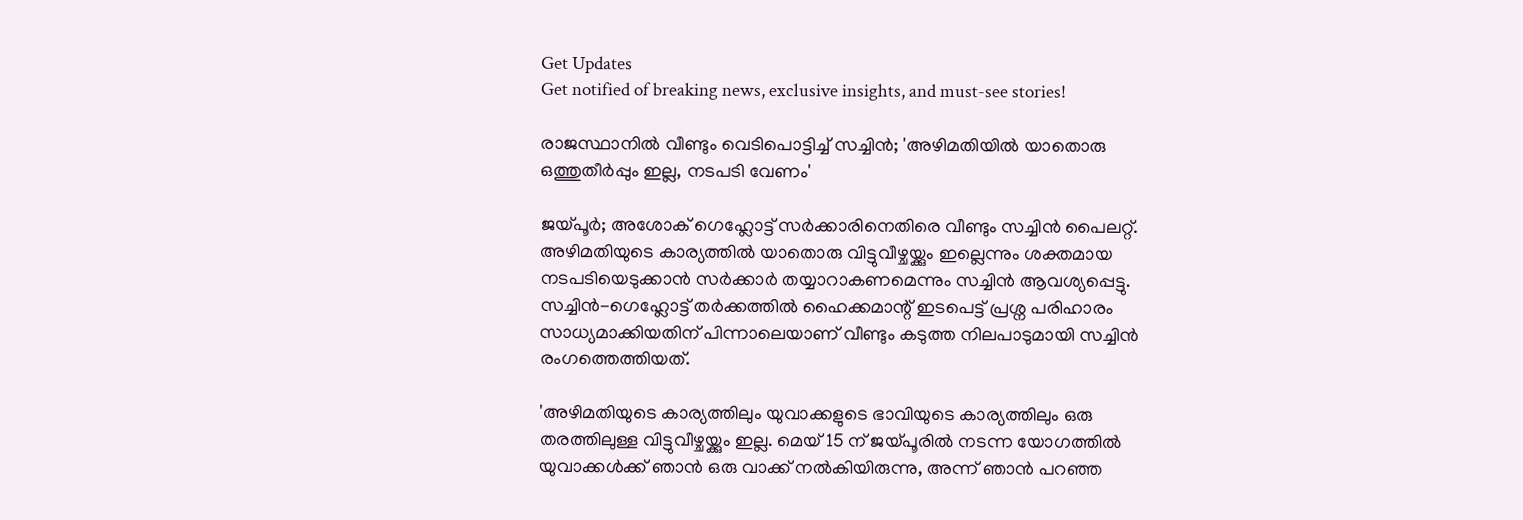Get Updates
Get notified of breaking news, exclusive insights, and must-see stories!

രാജസ്ഥാനിൽ വീണ്ടും വെടിപൊട്ടിച്ച് സച്ചിൻ; 'അഴിമതിയിൽ യാതൊരു ഒത്തുതീർപ്പും ഇല്ല, നടപടി വേണം'

ജയ്പൂർ; അശോക് ഗെഹ്ലോട്ട് സർക്കാരിനെതിരെ വീണ്ടും സച്ചിൻ പൈലറ്റ്. അഴിമതിയുടെ കാര്യത്തിൽ യാതൊരു വിട്ടുവീഴ്ചയ്ക്കും ഇല്ലെന്നും ശക്തമായ നടപടിയെടുക്കാൻ സർക്കാർ തയ്യാറാകണമെന്നും സച്ചിൻ ആവശ്യപ്പെട്ടു. സച്ചിൻ-ഗെഹ്ലോട്ട് തർക്കത്തിൽ ഹൈക്കമാന്റ് ഇടപെട്ട് പ്രശ്ന പരിഹാരം സാധ്യമാക്കിയതിന് പിന്നാലെയാണ് വീണ്ടും കടുത്ത നിലപാടുമായി സച്ചിൻ രംഗത്തെത്തിയത്.

'അഴിമതിയുടെ കാര്യത്തിലും യുവാക്കളുടെ ഭാവിയുടെ കാര്യത്തിലും ഒരു തരത്തിലുള്ള വിട്ടുവീഴ്ചയ്ക്കും ഇല്ല. മെയ് 15 ന് ജയ്പൂരിൽ നടന്ന യോഗത്തിൽ യുവാക്കൾക്ക് ഞാൻ ഒരു വാക്ക് നൽകിയിരുന്നു, അന്ന് ഞാൻ പറഞ്ഞ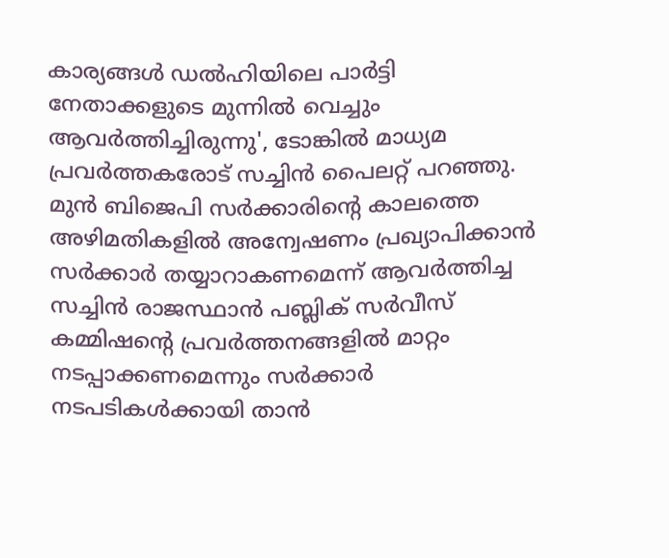കാര്യങ്ങൾ ഡൽഹിയിലെ പാർട്ടി നേതാക്കളുടെ മുന്നിൽ വെച്ചും ആവർത്തിച്ചിരുന്നു', ടോങ്കിൽ മാധ്യമ പ്രവർത്തകരോട് സച്ചിൻ പൈലറ്റ് പറഞ്ഞു. മുൻ ബിജെപി സർക്കാരിന്റെ കാലത്തെ അഴിമതികളിൽ അന്വേഷണം പ്രഖ്യാപിക്കാൻ സർക്കാർ തയ്യാറാകണമെന്ന് ആവർത്തിച്ച സച്ചിൻ രാജസ്ഥാന്‍ പബ്ലിക് സര്‍വീസ് കമ്മിഷന്റെ പ്രവര്‍ത്തനങ്ങളില്‍ മാറ്റം നടപ്പാക്കണമെന്നും സര്‍ക്കാര്‍ നടപടികള്‍ക്കായി താന്‍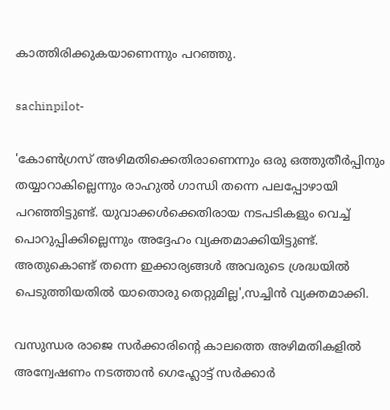കാത്തിരിക്കുകയാണെന്നും പറഞ്ഞു.

sachinpilot-

'കോൺഗ്രസ് അഴിമതിക്കെതിരാണെന്നും ഒരു ഒത്തുതീർപ്പിനും തയ്യാറാകില്ലെന്നും രാഹുൽ ഗാന്ധി തന്നെ പലപ്പോഴായി പറഞ്ഞിട്ടുണ്ട്. യുവാക്കൾക്കെതിരായ നടപടികളും വെച്ച് പൊറുപ്പിക്കില്ലെന്നും അദ്ദേഹം വ്യക്തമാക്കിയിട്ടുണ്ട്. അതുകൊണ്ട് തന്നെ ഇക്കാര്യങ്ങൾ അവരുടെ ശ്രദ്ധയിൽ പെടുത്തിയതിൽ യാതൊരു തെറ്റുമില്ല',സച്ചിൻ വ്യക്തമാക്കി.

വസുന്ധര രാജെ സർക്കാരിന്റെ കാലത്തെ അഴിമതികളിൽ അന്വേഷണം നടത്താൻ ഗെഹ്ലോട്ട് സർക്കാർ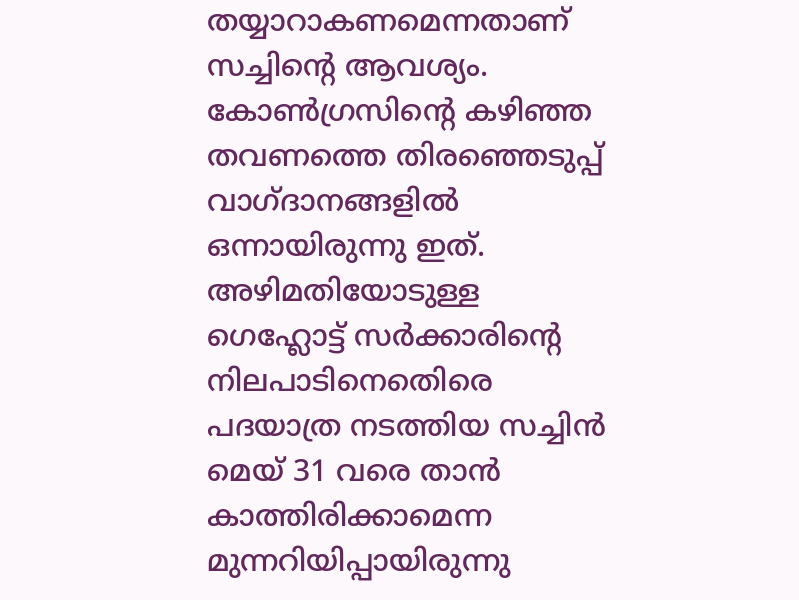തയ്യാറാകണമെന്നതാണ് സച്ചിന്റെ ആവശ്യം. കോൺഗ്രസിന്റെ കഴിഞ്ഞ തവണത്തെ തിരഞ്ഞെടുപ്പ് വാഗ്ദാനങ്ങളിൽ ഒന്നായിരുന്നു ഇത്. അഴിമതിയോടുള്ള ഗെഹ്ലോട്ട് സര്‍ക്കാരിന്‍റെ നിലപാടിനെതെിരെ പദയാത്ര നടത്തിയ സച്ചിൻ മെയ് 31 വരെ താൻ കാത്തിരിക്കാമെന്ന മുന്നറിയിപ്പായിരുന്നു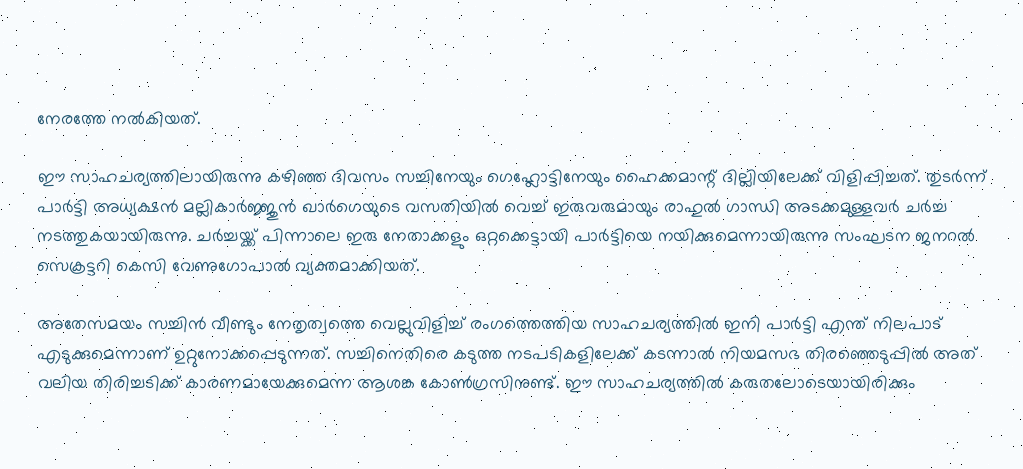നേരത്തേ നൽകിയത്.

ഈ സാഹചര്യത്തിലായിരുന്നു കഴിഞ്ഞ ദിവസം സച്ചിനേയും ഗെഹ്ലോട്ടിനേയും ഹൈക്കമാന്റ് ദില്ലിയിലേക്ക് വിളിപ്പിച്ചത്. തുടർന്ന് പാർട്ടി അധ്യക്ഷൻ മല്ലികാർജ്ജുൻ ഖാർഗെയുടെ വസതിയിൽ വെച്ച് ഇരുവരുമായും രാഹുൽ ഗാന്ധി അടക്കമുള്ളവർ ചർച്ച നടത്തുകയായിരുന്നു. ചർച്ചയ്ക്ക് പിന്നാലെ ഇരു നേതാക്കളും ഒറ്റക്കെട്ടായി പാർട്ടിയെ നയിക്കുമെന്നായിരുന്നു സംഘടന ജനറൽ സെക്രട്ടറി കെസി വേണുഗോപാൽ വ്യക്തമാക്കിയത്.

അതേസമയം സച്ചിൻ വീണ്ടും നേതൃത്വത്തെ വെല്ലുവിളിച്ച് രംഗത്തെത്തിയ സാഹചര്യത്തിൽ ഇനി പാർട്ടി എന്ത് നിലപാട് എടുക്കുമെന്നാണ് ഉറ്റുനോക്കപ്പെടുന്നത്. സച്ചിനെതിരെ കടുത്ത നടപടികളിലേക്ക് കടന്നാൽ നിയമസഭ തിരഞ്ഞെടുപ്പിൽ അത് വലിയ തിരിച്ചടിക്ക് കാരണമായേക്കുമെന്ന ആശങ്ക കോൺഗ്രസിനുണ്ട്. ഈ സാഹചര്യത്തിൽ കരുതലോടെയായിരിക്കും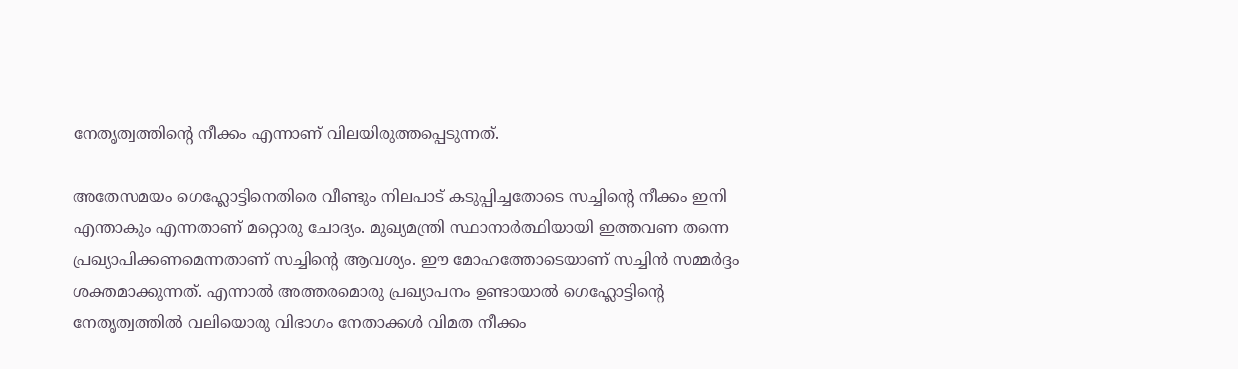നേതൃത്വത്തിന്റെ നീക്കം എന്നാണ് വിലയിരുത്തപ്പെടുന്നത്.

അതേസമയം ഗെഹ്ലോട്ടിനെതിരെ വീണ്ടും നിലപാട് കടുപ്പിച്ചതോടെ സച്ചിന്റെ നീക്കം ഇനി എന്താകും എന്നതാണ് മറ്റൊരു ചോദ്യം. മുഖ്യമന്ത്രി സ്ഥാനാർത്ഥിയായി ഇത്തവണ തന്നെ പ്രഖ്യാപിക്കണമെന്നതാണ് സച്ചിന്റെ ആവശ്യം. ഈ മോഹത്തോടെയാണ് സച്ചിൻ സമ്മർദ്ദം ശക്തമാക്കുന്നത്. എന്നാൽ അത്തരമൊരു പ്രഖ്യാപനം ഉണ്ടായാൽ ഗെഹ്ലോട്ടിന്റെ നേതൃത്വത്തിൽ വലിയൊരു വിഭാഗം നേതാക്കൾ വിമത നീക്കം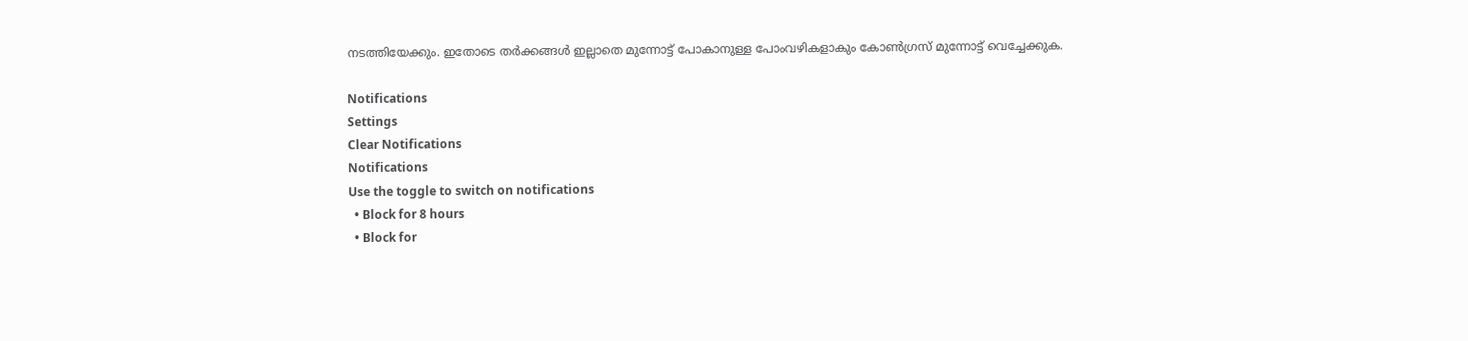നടത്തിയേക്കും. ഇതോടെ തർക്കങ്ങൾ ഇല്ലാതെ മുന്നോട്ട് പോകാനുള്ള പോംവഴികളാകും കോൺഗ്രസ് മുന്നോട്ട് വെച്ചേക്കുക.

Notifications
Settings
Clear Notifications
Notifications
Use the toggle to switch on notifications
  • Block for 8 hours
  • Block for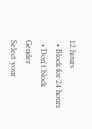12 hours
  • Block for 24 hours
  • Don't block
Gender
Select your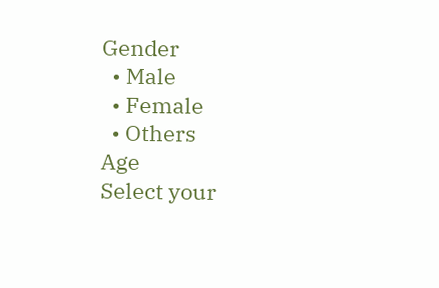Gender
  • Male
  • Female
  • Others
Age
Select your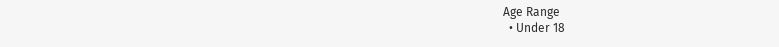Age Range
  • Under 18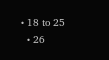• 18 to 25
  • 26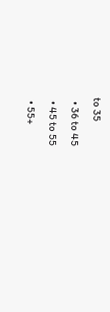to 35
  • 36 to 45
  • 45 to 55
  • 55+